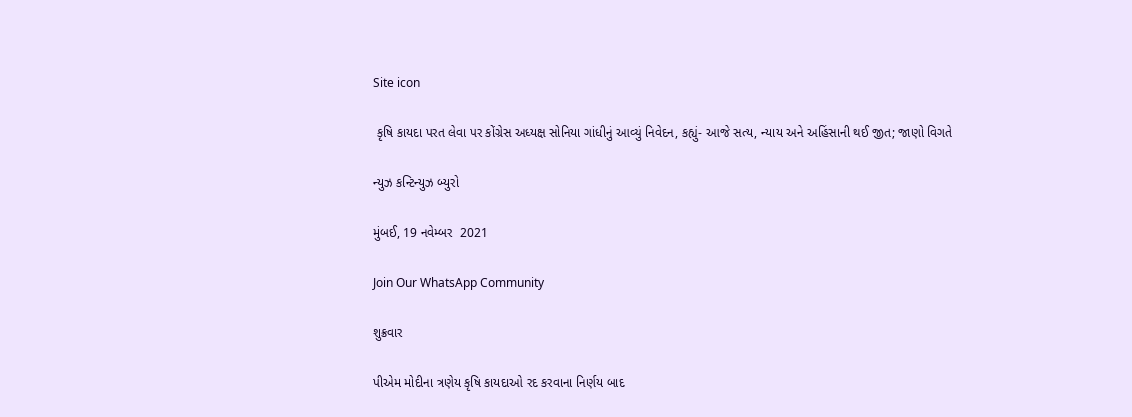Site icon

 કૃષિ કાયદા પરત લેવા પર કોંગ્રેસ અધ્યક્ષ સોનિયા ગાંધીનું આવ્યું નિવેદન, કહ્યું- આજે સત્ય, ન્યાય અને અહિંસાની થઈ જીત; જાણો વિગતે

ન્યુઝ કન્ટિન્યુઝ બ્યુરો

મુંબઈ, 19 નવેમ્બર  2021

Join Our WhatsApp Community

શુક્રવાર

પીએમ મોદીના ત્રણેય કૃષિ કાયદાઓ રદ કરવાના નિર્ણય બાદ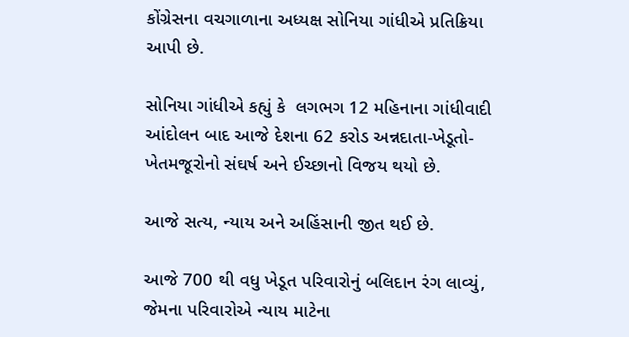કોંગ્રેસના વચગાળાના અધ્યક્ષ સોનિયા ગાંધીએ પ્રતિક્રિયા આપી છે.

સોનિયા ગાંધીએ કહ્યું કે  લગભગ 12 મહિનાના ગાંધીવાદી આંદોલન બાદ આજે દેશના 62 કરોડ અન્નદાતા-ખેડૂતો-ખેતમજૂરોનો સંઘર્ષ અને ઈચ્છાનો વિજય થયો છે.

આજે સત્ય, ન્યાય અને અહિંસાની જીત થઈ છે.

આજે 700 થી વધુ ખેડૂત પરિવારોનું બલિદાન રંગ લાવ્યું, જેમના પરિવારોએ ન્યાય માટેના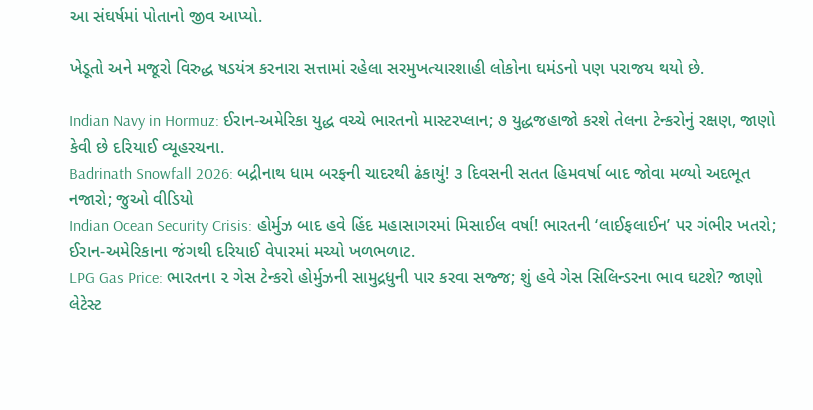આ સંઘર્ષમાં પોતાનો જીવ આપ્યો.

ખેડૂતો અને મજૂરો વિરુદ્ધ ષડયંત્ર કરનારા સત્તામાં રહેલા સરમુખત્યારશાહી લોકોના ઘમંડનો પણ પરાજય થયો છે.

Indian Navy in Hormuz: ઈરાન-અમેરિકા યુદ્ધ વચ્ચે ભારતનો માસ્ટરપ્લાન; ૭ યુદ્ધજહાજો કરશે તેલના ટેન્કરોનું રક્ષણ, જાણો કેવી છે દરિયાઈ વ્યૂહરચના.
Badrinath Snowfall 2026: બદ્રીનાથ ધામ બરફની ચાદરથી ઢંકાયું! ૩ દિવસની સતત હિમવર્ષા બાદ જોવા મળ્યો અદભૂત નજારો; જુઓ વીડિયો
Indian Ocean Security Crisis: હોર્મુઝ બાદ હવે હિંદ મહાસાગરમાં મિસાઈલ વર્ષા! ભારતની ‘લાઈફલાઈન’ પર ગંભીર ખતરો; ઈરાન-અમેરિકાના જંગથી દરિયાઈ વેપારમાં મચ્યો ખળભળાટ.
LPG Gas Price: ભારતના ૨ ગેસ ટેન્કરો હોર્મુઝની સામુદ્રધુની પાર કરવા સજ્જ; શું હવે ગેસ સિલિન્ડરના ભાવ ઘટશે? જાણો લેટેસ્ટ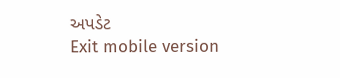અપડેટ
Exit mobile version